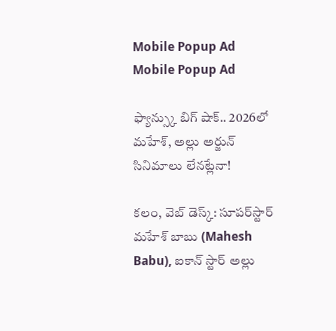Mobile Popup Ad
Mobile Popup Ad

ఫ్యాన్స్కు బిగ్ షాక్.. 2026లో మహేశ్, అల్లు అర్జున్ సినిమాలు లేనట్లేనా!

కలం, వెబ్ డెస్క్: సూపర్‌స్టార్ మహేశ్ బాబు (Mahesh Babu), ఐకాన్ స్టార్ అల్లు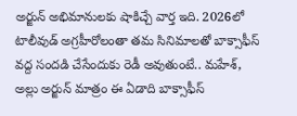అర్జున్ అభిమానులకు షాకిచ్చే వార్త ఇది. 2026లో టాలీవుడ్ అగ్రహీరోలంతా తమ సినిమాలతో బాక్సాఫీస్ వద్ద సందడి చేసేందుకు రెడీ అవుతుంటే.. మహేశ్, అల్లు అర్జున్ మాత్రం ఈ ఏడాది బాక్సాఫీస్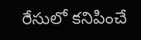రేసులో కనిపించే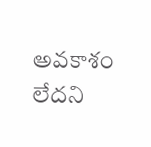అవకాశం లేదని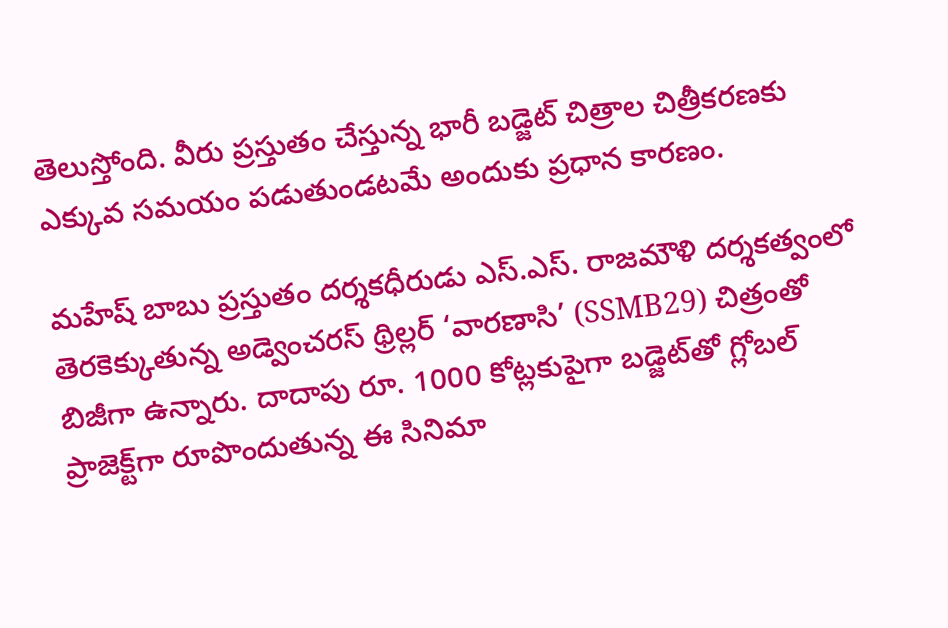తెలుస్తోంది. వీరు ప్రస్తుతం చేస్తున్న భారీ బడ్జెట్ చిత్రాల చిత్రీకరణకు ఎక్కువ సమయం పడుతుండటమే అందుకు ప్రధాన కారణం.

మహేష్ బాబు ప్రస్తుతం దర్శకధీరుడు ఎస్.ఎస్. రాజమౌళి దర్శకత్వంలో తెరకెక్కుతున్న అడ్వెంచరస్ థ్రిల్లర్ ‘వారణాసి’ (SSMB29) చిత్రంతో బిజీగా ఉన్నారు. దాదాపు రూ. 1000 కోట్లకుపైగా బడ్జెట్‌తో గ్లోబల్ ప్రాజెక్ట్‌గా రూపొందుతున్న ఈ సినిమా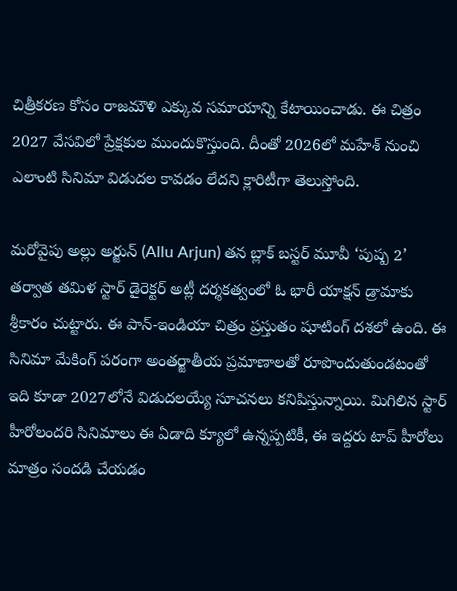చిత్రీకరణ కోసం రాజమౌళి ఎక్కువ సమాయాన్ని కేటాయించాడు. ఈ చిత్రం 2027 వేసవిలో ప్రేక్షకుల ముందుకొస్తుంది. దీంతో 2026లో మహేశ్ నుంచి ఎలాంటి సినిమా విడుదల కావడం లేదని క్లారిటీగా తెలుస్తోంది.

మరోవైపు అల్లు అర్జున్ (Allu Arjun) తన బ్లాక్ బస్టర్ మూవీ ‘పుష్ప 2’ తర్వాత తమిళ స్టార్ డైరెక్టర్ అట్లీ దర్శకత్వంలో ఓ భారీ యాక్షన్ డ్రామాకు శ్రీకారం చుట్టారు. ఈ పాన్-ఇండియా చిత్రం ప్రస్తుతం షూటింగ్ దశలో ఉంది. ఈ సినిమా మేకింగ్ పరంగా అంతర్జాతీయ ప్రమాణాలతో రూపొందుతుండటంతో ఇది కూడా 2027లోనే విడుదలయ్యే సూచనలు కనిపిస్తున్నాయి. మిగిలిన స్టార్ హీరోలందరి సినిమాలు ఈ ఏడాది క్యూలో ఉన్నప్పటికీ, ఈ ఇద్దరు టాప్ హీరోలు మాత్రం సందడి చేయడం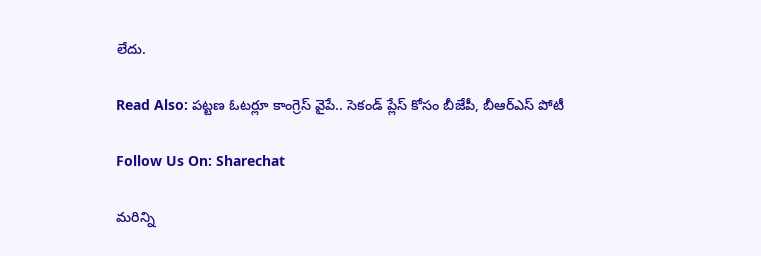లేదు.

Read Also: పట్టణ ఓటర్లూ కాంగ్రెస్ వైపే.. సెకండ్ ప్లేస్ కోసం బీజేపీ, బీఆర్ఎస్ పోటీ

Follow Us On: Sharechat

మ‌రిన్ని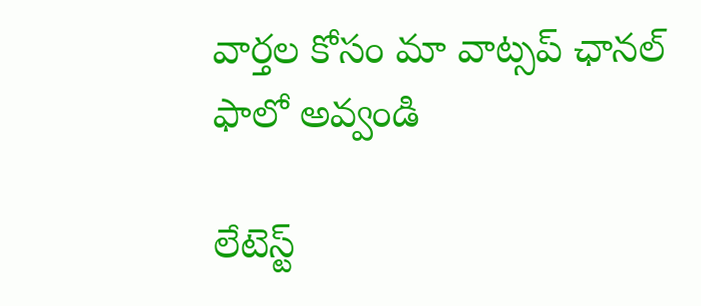వార్త‌ల కోసం మా వాట్స‌ప్ ఛాన‌ల్ ఫాలో అవ్వండి

లేటెస్ట్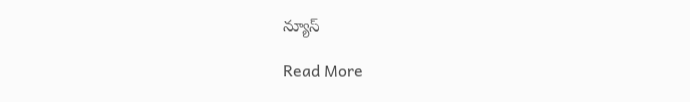న్యూస్‌

Read More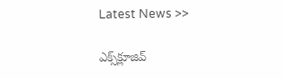Latest News >>

ఎక్స్‌క్లూజివ్‌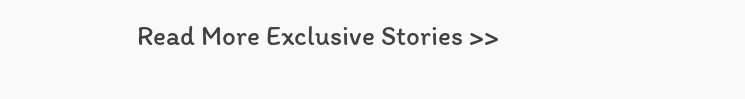Read More Exclusive Stories >>